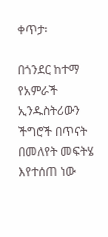ቀጥታ፡

በጎንደር ከተማ የአምራች ኢንዱስትሪውን ችግሮች በጥናት በመለየት መፍትሄ እየተሰጠ ነው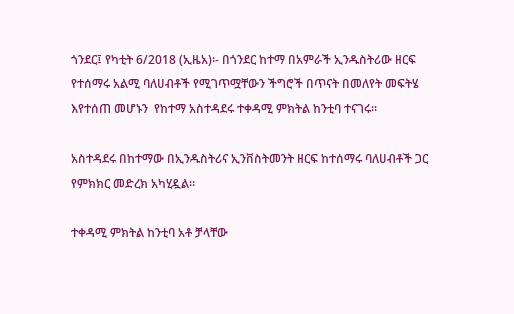ጎንደር፤ የካቲት 6/2018 (ኢዜአ)፡- በጎንደር ከተማ በአምራች ኢንዱስትሪው ዘርፍ የተሰማሩ አልሚ ባለሀብቶች የሚገጥሟቸውን ችግሮች በጥናት በመለየት መፍትሄ እየተሰጠ መሆኑን  የከተማ አስተዳደሩ ተቀዳሚ ምክትል ከንቲባ ተናገሩ።

አስተዳደሩ በከተማው በኢንዱስትሪና ኢንቨስትመንት ዘርፍ ከተሰማሩ ባለሀብቶች ጋር የምክክር መድረክ አካሂዷል።

ተቀዳሚ ምክትል ከንቲባ አቶ ቻላቸው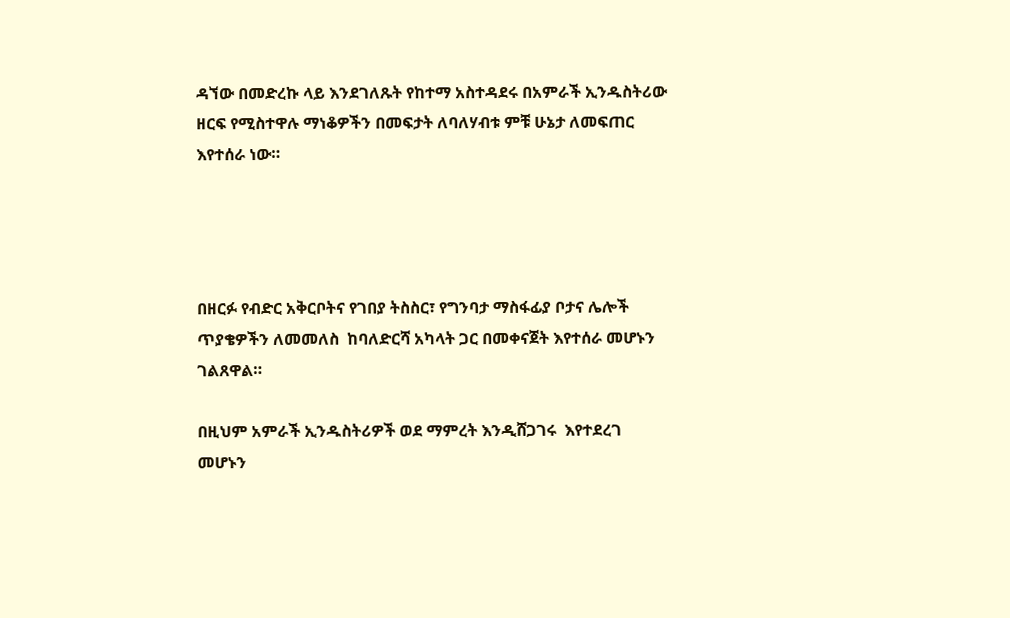ዳኘው በመድረኩ ላይ እንደገለጹት የከተማ አስተዳደሩ በአምራች ኢንዱስትሪው ዘርፍ የሚስተዋሉ ማነቆዎችን በመፍታት ለባለሃብቱ ምቹ ሁኔታ ለመፍጠር እየተሰራ ነው።




በዘርፉ የብድር አቅርቦትና የገበያ ትስስር፣ የግንባታ ማስፋፊያ ቦታና ሌሎች ጥያቄዎችን ለመመለስ  ከባለድርሻ አካላት ጋር በመቀናጀት እየተሰራ መሆኑን ገልጸዋል።

በዚህም አምራች ኢንዱስትሪዎች ወደ ማምረት እንዲሸጋገሩ  እየተደረገ መሆኑን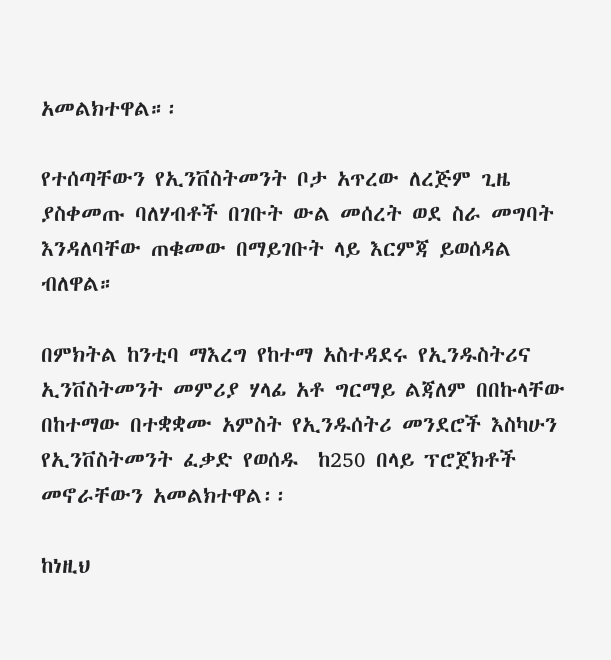አመልክተዋል።፡

የተሰጣቸውን የኢንቨስትመንት ቦታ አጥረው ለረጅም ጊዜ ያስቀመጡ ባለሃብቶች በገቡት ውል መሰረት ወደ ስራ መግባት እንዳለባቸው ጠቁመው በማይገቡት ላይ እርምጃ ይወሰዳል ብለዋል።

በምክትል ከንቲባ ማእረግ የከተማ አስተዳደሩ የኢንዱስትሪና ኢንቨስትመንት መምሪያ ሃላፊ አቶ ግርማይ ልጃለም በበኩላቸው በከተማው በተቋቋሙ አምስት የኢንዱሰትሪ መንደሮች እስካሁን የኢንቨስትመንት ፈቃድ የወሰዱ  ከ250 በላይ ፕሮጀክቶች መኖራቸውን አመልክተዋል፡፡

ከነዚህ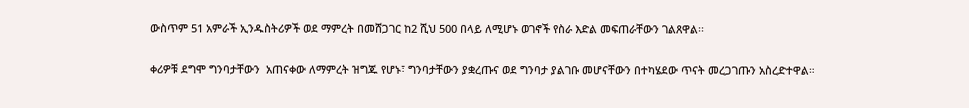ውስጥም 51 አምራች ኢንዱስትሪዎች ወደ ማምረት በመሸጋገር ከ2 ሺህ 500 በላይ ለሚሆኑ ወገኖች የስራ እድል መፍጠራቸውን ገልጸዋል፡፡

ቀሪዎቹ ደግሞ ግንባታቸውን  አጠናቀው ለማምረት ዝግጁ የሆኑ፣ ግንባታቸውን ያቋረጡና ወደ ግንባታ ያልገቡ መሆናቸውን በተካሄደው ጥናት መረጋገጡን አስረድተዋል።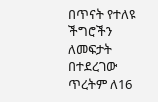በጥናት የተለዩ ችግሮችን ለመፍታት በተደረገው ጥረትም ለ16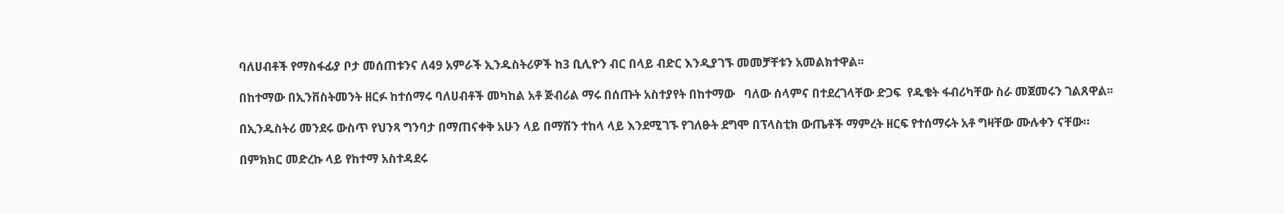ባለሀብቶች የማስፋፊያ ቦታ መሰጠቱንና ለ49 አምራች ኢንዱስትሪዎች ከ3 ቢሊዮን ብር በላይ ብድር እንዲያገኙ መመቻቸቱን አመልክተዋል፡፡

በከተማው በኢንቨስትመንት ዘርፉ ከተሰማሩ ባለሀብቶች መካከል አቶ ጅብሪል ማሩ በሰጡት አስተያየት በከተማው   ባለው ሰላምና በተደረገላቸው ድጋፍ  የዱቄት ፋብሪካቸው ስራ መጀመሩን ገልጸዋል፡፡

በኢንዱስትሪ መንደሩ ውስጥ የህንጻ ግንባታ በማጠናቀቅ አሁን ላይ በማሽን ተከላ ላይ እንደሚገኙ የገለፁት ደግሞ በፕላስቲክ ውጤቶች ማምረት ዘርፍ የተሰማሩት አቶ ግዛቸው ሙሉቀን ናቸው።

በምክክር መድረኩ ላይ የከተማ አስተዳደሩ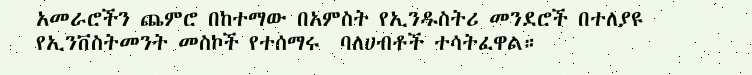አመራሮችን ጨምሮ በከተማው በአምስት የኢንዱስትሪ መንደሮች በተለያዩ የኢንቨስትመንት መስኮች የተሰማሩ  ባለሀብቶች ተሳትፈዋል።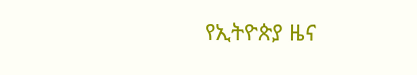የኢትዮጵያ ዜና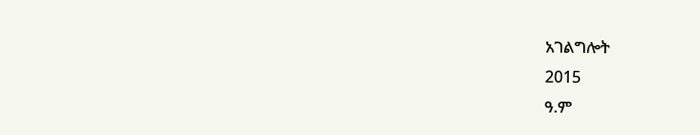አገልግሎት
2015
ዓ.ም